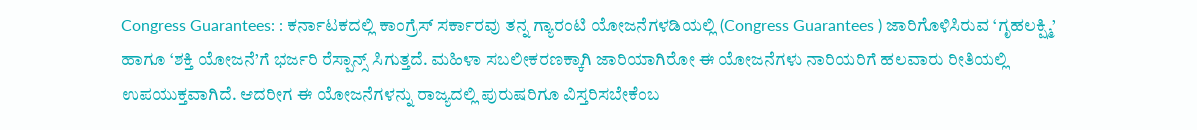Congress Guarantees: : ಕರ್ನಾಟಕದಲ್ಲಿ ಕಾಂಗ್ರೆಸ್ ಸರ್ಕಾರವು ತನ್ನ ಗ್ಯಾರಂಟಿ ಯೋಜನೆಗಳಡಿಯಲ್ಲಿ (Congress Guarantees ) ಜಾರಿಗೊಳಿಸಿರುವ ‘ಗೃಹಲಕ್ಷ್ಮಿ’ ಹಾಗೂ ‘ಶಕ್ತಿ ಯೋಜನೆ’ಗೆ ಭರ್ಜರಿ ರೆಸ್ಪಾನ್ಸ್ ಸಿಗುತ್ತದೆ. ಮಹಿಳಾ ಸಬಲೀಕರಣಕ್ಕಾಗಿ ಜಾರಿಯಾಗಿರೋ ಈ ಯೋಜನೆಗಳು ನಾರಿಯರಿಗೆ ಹಲವಾರು ರೀತಿಯಲ್ಲಿ ಉಪಯುಕ್ತವಾಗಿದೆ. ಆದರೀಗ ಈ ಯೋಜನೆಗಳನ್ನು ರಾಜ್ಯದಲ್ಲಿ ಪುರುಷರಿಗೂ ವಿಸ್ತರಿಸಬೇಕೆಂಬ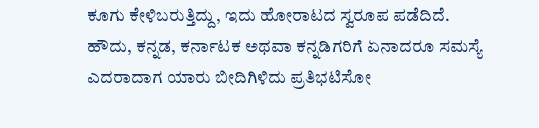ಕೂಗು ಕೇಳಿಬರುತ್ತಿದ್ದು, ಇದು ಹೋರಾಟದ ಸ್ವರೂಪ ಪಡೆದಿದೆ.
ಹೌದು, ಕನ್ನಡ, ಕರ್ನಾಟಕ ಅಥವಾ ಕನ್ನಡಿಗರಿಗೆ ಏನಾದರೂ ಸಮಸ್ಯೆ ಎದರಾದಾಗ ಯಾರು ಬೀದಿಗಿಳಿದು ಪ್ರತಿಭಟಿಸೋ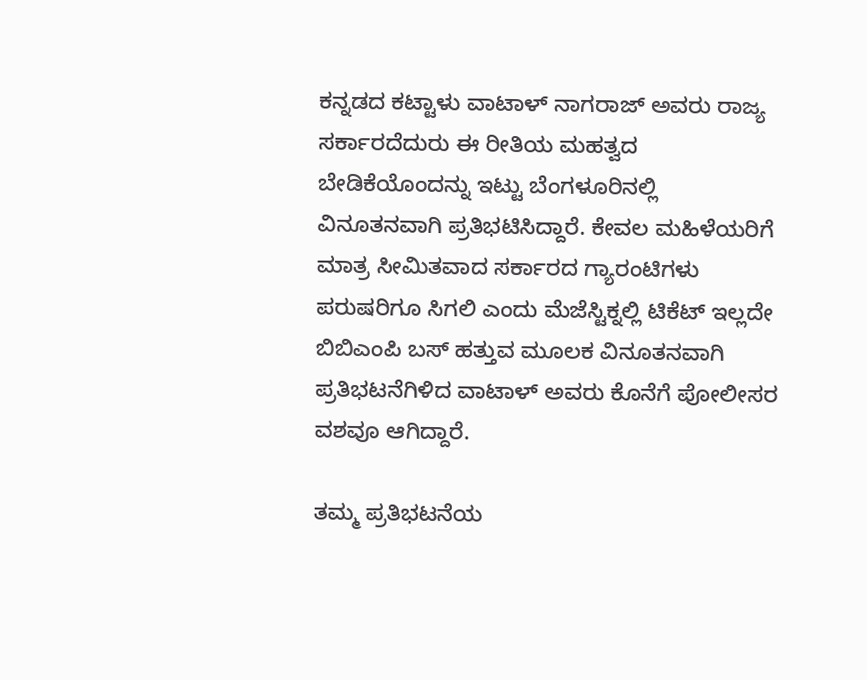ಕನ್ನಡದ ಕಟ್ಟಾಳು ವಾಟಾಳ್ ನಾಗರಾಜ್ ಅವರು ರಾಜ್ಯ ಸರ್ಕಾರದೆದುರು ಈ ರೀತಿಯ ಮಹತ್ವದ ಬೇಡಿಕೆಯೊಂದನ್ನು ಇಟ್ಟು ಬೆಂಗಳೂರಿನಲ್ಲಿ ವಿನೂತನವಾಗಿ ಪ್ರತಿಭಟಿಸಿದ್ದಾರೆ. ಕೇವಲ ಮಹಿಳೆಯರಿಗೆ ಮಾತ್ರ ಸೀಮಿತವಾದ ಸರ್ಕಾರದ ಗ್ಯಾರಂಟಿಗಳು ಪರುಷರಿಗೂ ಸಿಗಲಿ ಎಂದು ಮೆಜೆಸ್ಟಿಕ್ನಲ್ಲಿ ಟಿಕೆಟ್ ಇಲ್ಲದೇ ಬಿಬಿಎಂಪಿ ಬಸ್ ಹತ್ತುವ ಮೂಲಕ ವಿನೂತನವಾಗಿ ಪ್ರತಿಭಟನೆಗಿಳಿದ ವಾಟಾಳ್ ಅವರು ಕೊನೆಗೆ ಪೋಲೀಸರ ವಶವೂ ಆಗಿದ್ದಾರೆ.

ತಮ್ಮ ಪ್ರತಿಭಟನೆಯ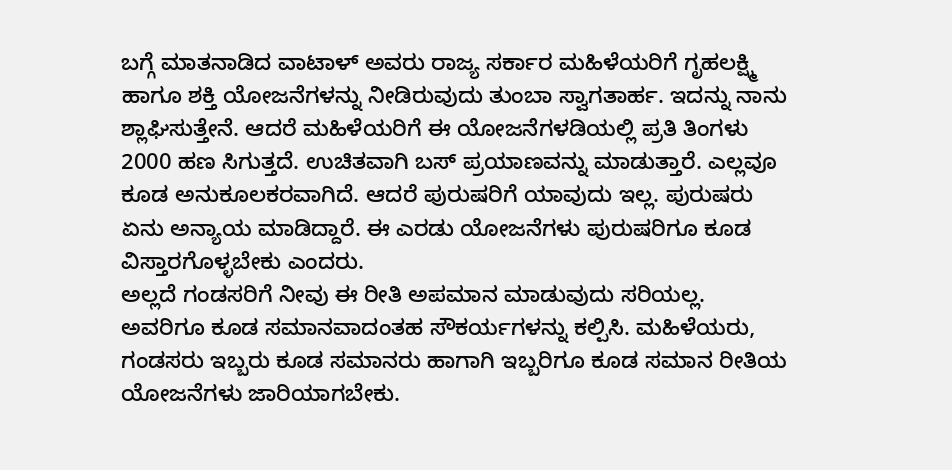ಬಗ್ಗೆ ಮಾತನಾಡಿದ ವಾಟಾಳ್ ಅವರು ರಾಜ್ಯ ಸರ್ಕಾರ ಮಹಿಳೆಯರಿಗೆ ಗೃಹಲಕ್ಷ್ಮಿ ಹಾಗೂ ಶಕ್ತಿ ಯೋಜನೆಗಳನ್ನು ನೀಡಿರುವುದು ತುಂಬಾ ಸ್ವಾಗತಾರ್ಹ. ಇದನ್ನು ನಾನು ಶ್ಲಾಘಿಸುತ್ತೇನೆ. ಆದರೆ ಮಹಿಳೆಯರಿಗೆ ಈ ಯೋಜನೆಗಳಡಿಯಲ್ಲಿ ಪ್ರತಿ ತಿಂಗಳು 2000 ಹಣ ಸಿಗುತ್ತದೆ. ಉಚಿತವಾಗಿ ಬಸ್ ಪ್ರಯಾಣವನ್ನು ಮಾಡುತ್ತಾರೆ. ಎಲ್ಲವೂ ಕೂಡ ಅನುಕೂಲಕರವಾಗಿದೆ. ಆದರೆ ಪುರುಷರಿಗೆ ಯಾವುದು ಇಲ್ಲ. ಪುರುಷರು ಏನು ಅನ್ಯಾಯ ಮಾಡಿದ್ದಾರೆ. ಈ ಎರಡು ಯೋಜನೆಗಳು ಪುರುಷರಿಗೂ ಕೂಡ ವಿಸ್ತಾರಗೊಳ್ಳಬೇಕು ಎಂದರು.
ಅಲ್ಲದೆ ಗಂಡಸರಿಗೆ ನೀವು ಈ ರೀತಿ ಅಪಮಾನ ಮಾಡುವುದು ಸರಿಯಲ್ಲ. ಅವರಿಗೂ ಕೂಡ ಸಮಾನವಾದಂತಹ ಸೌಕರ್ಯಗಳನ್ನು ಕಲ್ಪಿಸಿ. ಮಹಿಳೆಯರು, ಗಂಡಸರು ಇಬ್ಬರು ಕೂಡ ಸಮಾನರು ಹಾಗಾಗಿ ಇಬ್ಬರಿಗೂ ಕೂಡ ಸಮಾನ ರೀತಿಯ ಯೋಜನೆಗಳು ಜಾರಿಯಾಗಬೇಕು.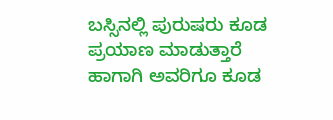ಬಸ್ಸಿನಲ್ಲಿ ಪುರುಷರು ಕೂಡ ಪ್ರಯಾಣ ಮಾಡುತ್ತಾರೆ ಹಾಗಾಗಿ ಅವರಿಗೂ ಕೂಡ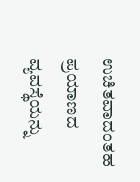ಉಚಿತವಾದಂತಹ ಪ್ರಯಾಣದ ವ್ಯವಸ್ಥೆಯನ್ನು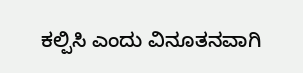ಕಲ್ಪಿಸಿ ಎಂದು ವಿನೂತನವಾಗಿ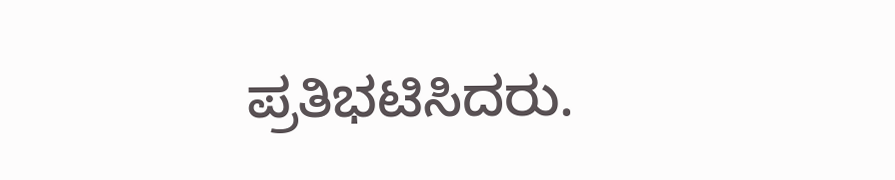ಪ್ರತಿಭಟಿಸಿದರು.